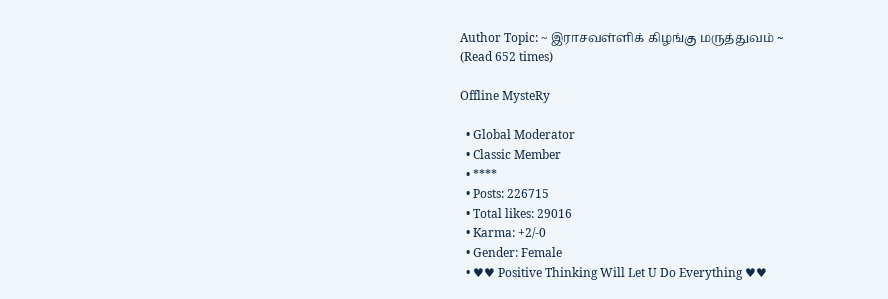Author Topic: ~ இராசவள்ளிக் கிழங்கு மருத்துவம் ~  (Read 652 times)

Offline MysteRy

  • Global Moderator
  • Classic Member
  • ****
  • Posts: 226715
  • Total likes: 29016
  • Karma: +2/-0
  • Gender: Female
  • ♥♥ Positive Thinking Will Let U Do Everything ♥♥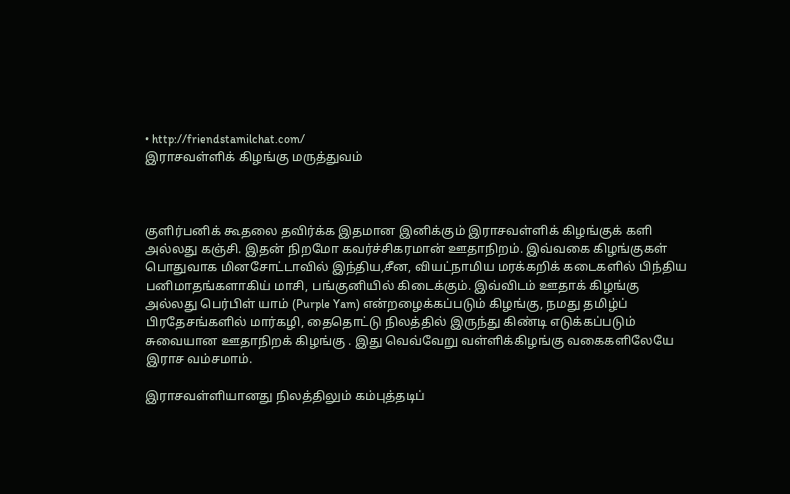• http://friendstamilchat.com/
இராசவள்ளிக் கிழங்கு மருத்துவம்



குளிர்பனிக் கூதலை தவிர்க்க இதமான இனிக்கும் இராசவள்ளிக் கிழங்குக் களி அல்லது கஞ்சி. இதன் நிறமோ கவர்ச்சிகரமான் ஊதாநிறம். இவ்வகை கிழங்குகள் பொதுவாக மினசோட்டாவில் இந்திய,சீன, வியட்நாமிய மரக்கறிக் கடைகளில் பிந்திய பனிமாதங்களாகிய் மாசி, பங்குனியில் கிடைக்கும். இவ்விடம் ஊதாக் கிழங்கு அல்லது பெர்பிள் யாம் (Purple Yam) என்றழைக்கப்படும் கிழங்கு, நமது தமிழ்ப் பிரதேசங்களில் மார்கழி, தைதொட்டு நிலத்தில் இருந்து கிண்டி எடுக்கப்படும் சுவையான ஊதாநிறக் கிழங்கு . இது வெவ்வேறு வள்ளிக்கிழங்கு வகைகளிலேயே இராச வம்சமாம்.

இராசவள்ளியானது நிலத்திலும் கம்புத்தடிப்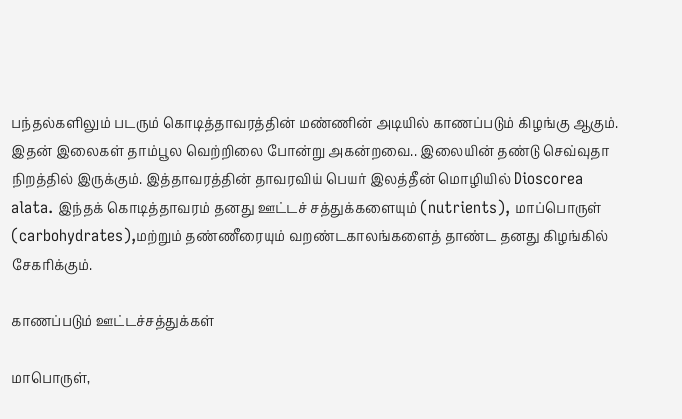பந்தல்களிலும் படரும் கொடித்தாவரத்தின் மண்ணின் அடியில் காணப்படும் கிழங்கு ஆகும். இதன் இலைகள் தாம்பூல வெற்றிலை போன்று அகன்றவை.. இலையின் தண்டு செவ்வுதா நிறத்தில் இருக்கும். இத்தாவரத்தின் தாவரவிய் பெயர் இலத்தீன் மொழியில் Dioscorea alata. இந்தக் கொடித்தாவரம் தனது ஊட்டச் சத்துக்களையும் (nutrients), மாப்பொருள் (carbohydrates),மற்றும் தண்ணீரையும் வறண்டகாலங்களைத் தாண்ட தனது கிழங்கில் சேகரிக்கும்.

காணப்படும் ஊட்டச்சத்துக்கள்

மாபொருள்,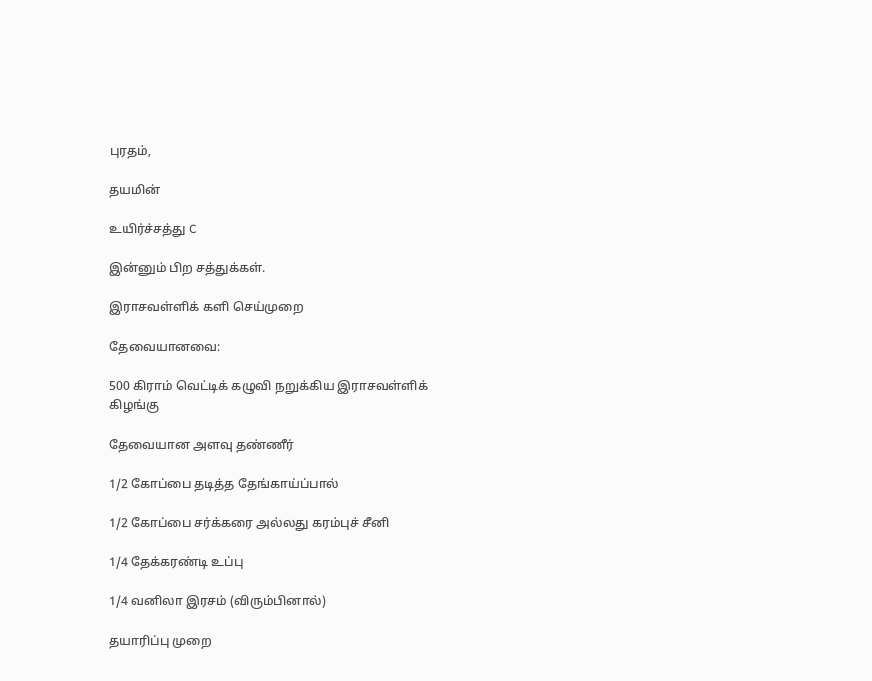புரதம்,

தயமின்

உயிர்ச்சத்து C

இன்னும் பிற சத்துக்கள்.

இராசவள்ளிக் களி செய்முறை

தேவையானவை:

500 கிராம் வெட்டிக் கழுவி நறுக்கிய இராசவள்ளிக் கிழங்கு

தேவையான அளவு தண்ணீர்

1/2 கோப்பை தடித்த தேங்காய்ப்பால்

1/2 கோப்பை சர்க்கரை அல்லது கரம்புச் சீனி

1/4 தேக்கரண்டி உப்பு

1/4 வனிலா இரசம் (விரும்பினால்)

தயாரிப்பு முறை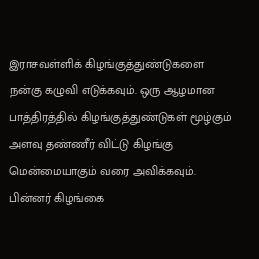இராசவள்ளிக் கிழங்குத்துண்டுகளை நன்கு கழுவி எடுக்கவும். ஒரு ஆழமான பாத்திரத்தில் கிழங்குத்துண்டுகள் மூழ்கும் அளவு தண்ணீர் விட்டு கிழங்கு மென்மையாகும் வரை அவிக்கவும். பின்னர் கிழங்கை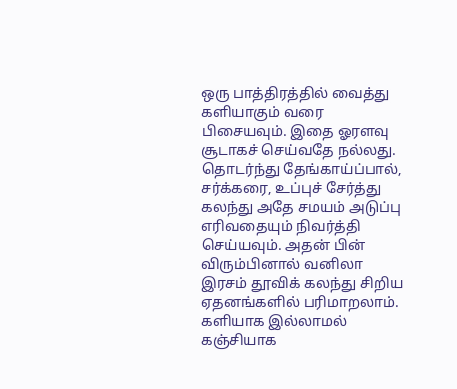ஒரு பாத்திரத்தில் வைத்து களியாகும் வரை பிசையவும். இதை ஓரளவு சூடாகச் செய்வதே நல்லது. தொடர்ந்து தேங்காய்ப்பால், சர்க்கரை, உப்புச் சேர்த்து கலந்து அதே சமயம் அடுப்பு எரிவதையும் நிவர்த்தி செய்யவும். அதன் பின் விரும்பினால் வனிலா இரசம் தூவிக் கலந்து சிறிய ஏதனங்களில் பரிமாறலாம். களியாக இல்லாமல் கஞ்சியாக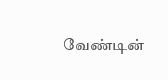வேண்டின்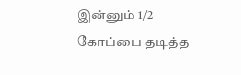இன்னும் 1/2 கோப்பை தடித்த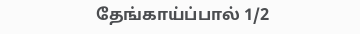தேங்காய்ப்பால் 1/2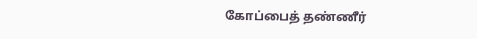கோப்பைத் தண்ணீர்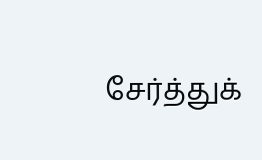சேர்த்துக்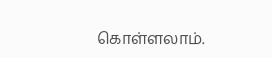கொள்ளலாம்.